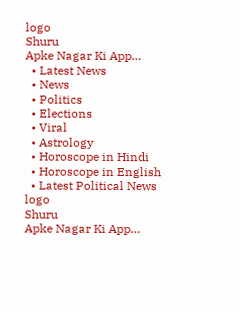logo
Shuru
Apke Nagar Ki App…
  • Latest News
  • News
  • Politics
  • Elections
  • Viral
  • Astrology
  • Horoscope in Hindi
  • Horoscope in English
  • Latest Political News
logo
Shuru
Apke Nagar Ki App…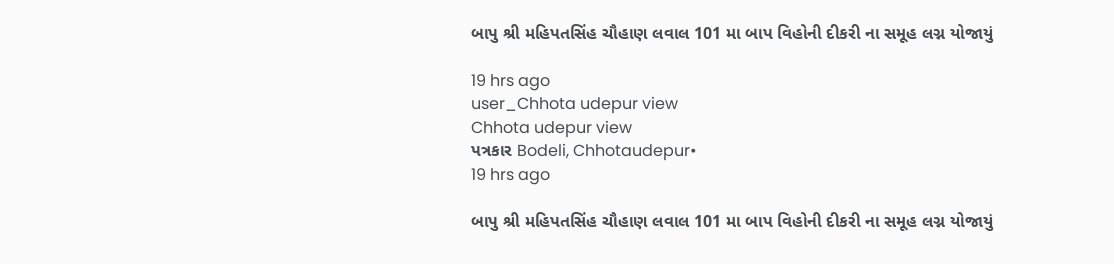બાપુ શ્રી મહિપતસિંહ ચૌહાણ લવાલ 101 મા બાપ વિહોની દીકરી ના સમૂહ લગ્ન યોજાયું

19 hrs ago
user_Chhota udepur view
Chhota udepur view
પત્રકાર Bodeli, Chhotaudepur•
19 hrs ago

બાપુ શ્રી મહિપતસિંહ ચૌહાણ લવાલ 101 મા બાપ વિહોની દીકરી ના સમૂહ લગ્ન યોજાયું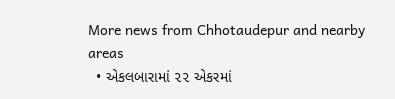More news from Chhotaudepur and nearby areas
  • એકલબારામાં ૨૨ એકરમાં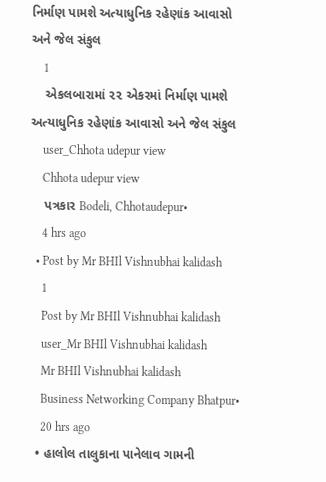નિર્માણ પામશે અત્યાધુનિક રહેણાંક આવાસો અને જેલ સંકુલ
    1
    એકલબારામાં ૨૨ એકરમાં નિર્માણ પામશે અત્યાધુનિક રહેણાંક આવાસો અને જેલ સંકુલ
    user_Chhota udepur view
    Chhota udepur view
    પત્રકાર Bodeli, Chhotaudepur•
    4 hrs ago
  • Post by Mr BHIl Vishnubhai kalidash
    1
    Post by Mr BHIl Vishnubhai kalidash
    user_Mr BHIl Vishnubhai kalidash
    Mr BHIl Vishnubhai kalidash
    Business Networking Company Bhatpur•
    20 hrs ago
  • હાલોલ તાલુકાના પાનેલાવ ગામની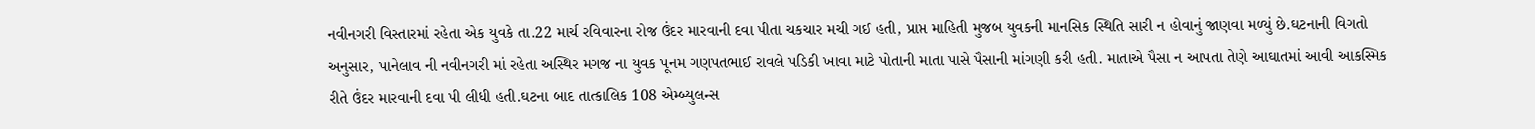નવીનગરી વિસ્તારમાં રહેતા એક યુવકે તા.22 માર્ચ રવિવારના રોજ ઉંદર મારવાની દવા પીતા ચકચાર મચી ગઈ હતી, પ્રાપ્ત માહિતી મુજબ યુવકની માનસિક સ્થિતિ સારી ન હોવાનું જાણવા મળ્યું છે.ઘટનાની વિગતો અનુસાર, પાનેલાવ ની નવીનગરી માં રહેતા અસ્થિર મગજ ના યુવક પૂનમ ગણપતભાઈ રાવલે પડિકી ખાવા માટે પોતાની માતા પાસે પૈસાની માંગણી કરી હતી. માતાએ પૈસા ન આપતા તેણે આઘાતમાં આવી આકસ્મિક રીતે ઉંદર મારવાની દવા પી લીધી હતી.ઘટના બાદ તાત્કાલિક 108 એમ્બ્યુલન્સ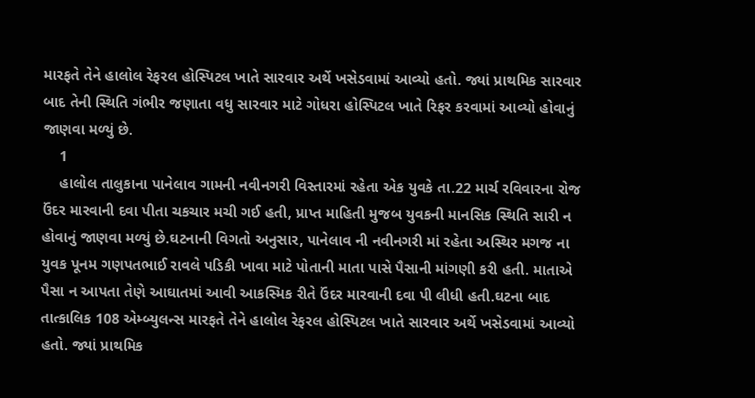મારફતે તેને હાલોલ રેફરલ હોસ્પિટલ ખાતે સારવાર અર્થે ખસેડવામાં આવ્યો હતો. જ્યાં પ્રાથમિક સારવાર બાદ તેની સ્થિતિ ગંભીર જણાતા વધુ સારવાર માટે ગોધરા હોસ્પિટલ ખાતે રિફર કરવામાં આવ્યો હોવાનું જાણવા મળ્યું છે.
    1
    હાલોલ તાલુકાના પાનેલાવ ગામની નવીનગરી વિસ્તારમાં રહેતા એક યુવકે તા.22 માર્ચ રવિવારના રોજ ઉંદર મારવાની દવા પીતા ચકચાર મચી ગઈ હતી, પ્રાપ્ત માહિતી મુજબ યુવકની માનસિક સ્થિતિ સારી ન હોવાનું જાણવા મળ્યું છે.ઘટનાની વિગતો અનુસાર, પાનેલાવ ની નવીનગરી માં રહેતા અસ્થિર મગજ ના યુવક પૂનમ ગણપતભાઈ રાવલે પડિકી ખાવા માટે પોતાની માતા પાસે પૈસાની માંગણી કરી હતી. માતાએ પૈસા ન આપતા તેણે આઘાતમાં આવી આકસ્મિક રીતે ઉંદર મારવાની દવા પી લીધી હતી.ઘટના બાદ તાત્કાલિક 108 એમ્બ્યુલન્સ મારફતે તેને હાલોલ રેફરલ હોસ્પિટલ ખાતે સારવાર અર્થે ખસેડવામાં આવ્યો હતો. જ્યાં પ્રાથમિક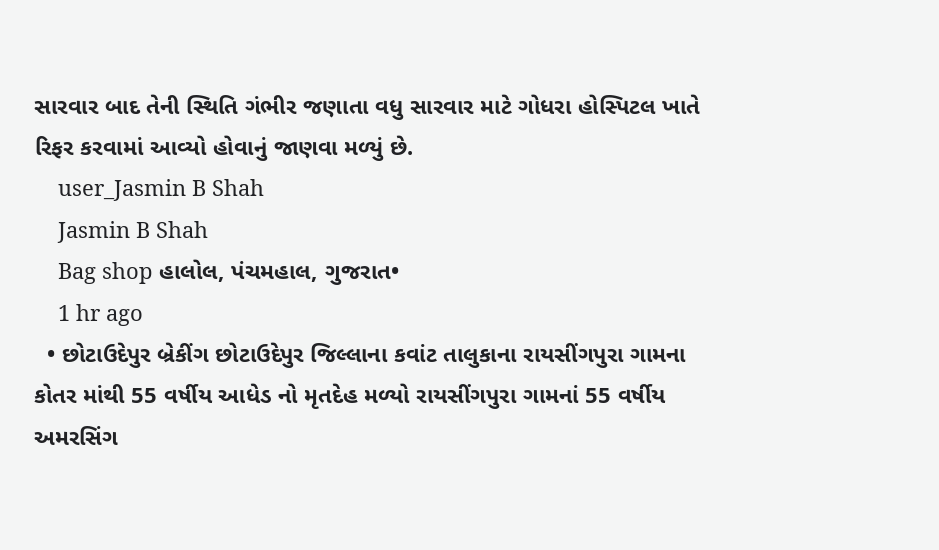સારવાર બાદ તેની સ્થિતિ ગંભીર જણાતા વધુ સારવાર માટે ગોધરા હોસ્પિટલ ખાતે રિફર કરવામાં આવ્યો હોવાનું જાણવા મળ્યું છે.
    user_Jasmin B Shah
    Jasmin B Shah
    Bag shop હાલોલ, પંચમહાલ, ગુજરાત•
    1 hr ago
  • છોટાઉદેપુર બ્રેકીંગ છોટાઉદેપુર જિલ્લાના કવાંટ તાલુકાના રાયસીંગપુરા ગામના કોતર માંથી 55 વર્ષીય આધેડ નો મૃતદેહ મળ્યો રાયસીંગપુરા ગામનાં 55 વર્ષીય અમરસિંગ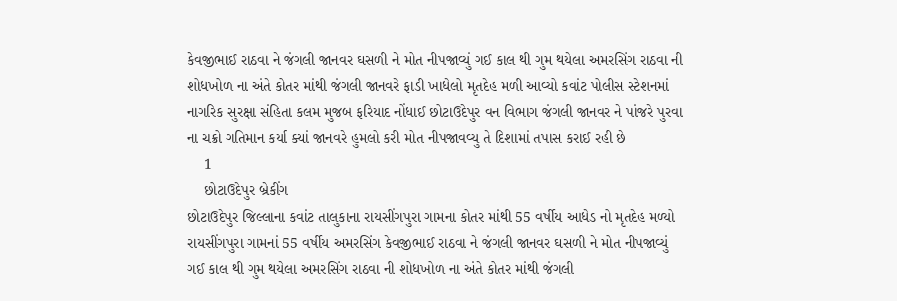કેવજીભાઈ રાઠવા ને જંગલી જાનવર ઘસળી ને મોત નીપજાવ્યું ગઈ કાલ થી ગુમ થયેલા અમરસિંગ રાઠવા ની શોધખોળ ના અંતે કોતર માંથી જંગલી જાનવરે ફાડી ખાધેલો મૃતદેહ મળી આવ્યો કવાંટ પોલીસ સ્ટેશનમાં નાગરિક સુરક્ષા સંહિતા કલમ મુજબ ફરિયાદ નોંધાઈ છોટાઉદેપુર વન વિભાગ જંગલી જાનવર ને પાંજરે પુરવા ના ચક્રો ગતિમાન કર્યા ક્યાં જાનવરે હુમલો કરી મોત નીપજાવવ્યુ તે દિશામાં તપાસ કરાઈ રહી છે
    1
    છોટાઉદેપુર બ્રેકીંગ
છોટાઉદેપુર જિલ્લાના કવાંટ તાલુકાના રાયસીંગપુરા ગામના કોતર માંથી 55 વર્ષીય આધેડ નો મૃતદેહ મળ્યો
રાયસીંગપુરા ગામનાં 55 વર્ષીય અમરસિંગ કેવજીભાઈ રાઠવા ને જંગલી જાનવર ઘસળી ને મોત નીપજાવ્યું
ગઈ કાલ થી ગુમ થયેલા અમરસિંગ રાઠવા ની શોધખોળ ના અંતે કોતર માંથી જંગલી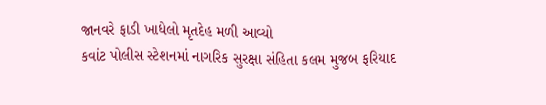જાનવરે ફાડી ખાધેલો મૃતદેહ મળી આવ્યો
કવાંટ પોલીસ સ્ટેશનમાં નાગરિક સુરક્ષા સંહિતા કલમ મુજબ ફરિયાદ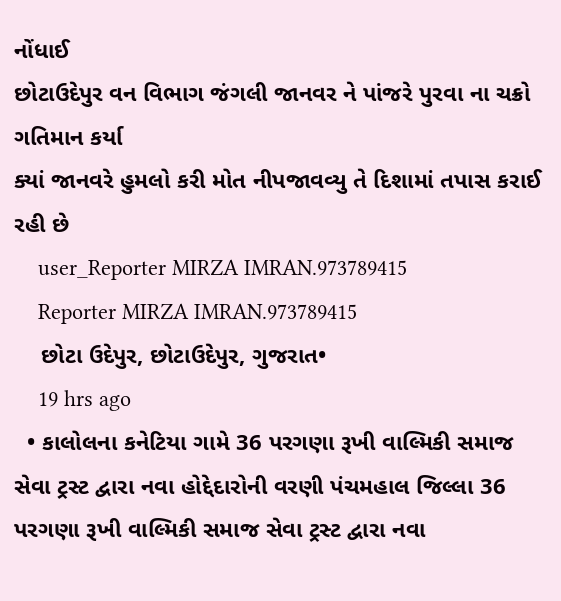નોંધાઈ
છોટાઉદેપુર વન વિભાગ જંગલી જાનવર ને પાંજરે પુરવા ના ચક્રો ગતિમાન કર્યા
ક્યાં જાનવરે હુમલો કરી મોત નીપજાવવ્યુ તે દિશામાં તપાસ કરાઈ રહી છે
    user_Reporter MIRZA IMRAN.973789415
    Reporter MIRZA IMRAN.973789415
    છોટા ઉદેપુર, છોટાઉદેપુર, ગુજરાત•
    19 hrs ago
  • કાલોલના કનેટિયા ગામે 36 પરગણા રૂખી વાલ્મિકી સમાજ સેવા ટ્રસ્ટ દ્વારા નવા હોદ્દેદારોની વરણી પંચમહાલ જિલ્લા 36 પરગણા રૂખી વાલ્મિકી સમાજ સેવા ટ્રસ્ટ દ્વારા નવા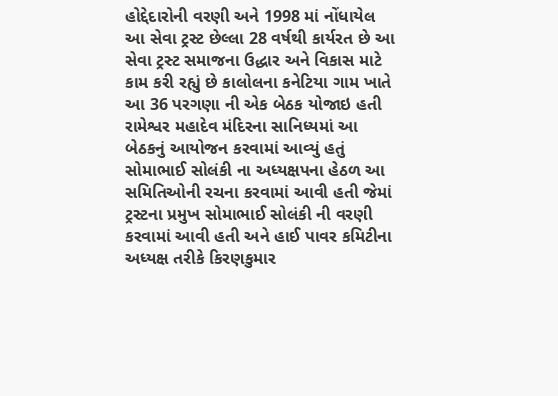હોદ્દેદારોની વરણી અને 1998 માં નોંધાયેલ આ સેવા ટ્રસ્ટ છેલ્લા 28 વર્ષથી કાર્યરત છે આ સેવા ટ્રસ્ટ સમાજના ઉદ્ધાર અને વિકાસ માટે કામ કરી રહ્યું છે કાલોલના કનેટિયા ગામ ખાતે આ 36 પરગણા ની એક બેઠક યોજાઇ હતી રામેશ્વર મહાદેવ મંદિરના સાનિધ્યમાં આ બેઠકનું આયોજન કરવામાં આવ્યું હતું સોમાભાઈ સોલંકી ના અધ્યક્ષપના હેઠળ આ સમિતિઓની રચના કરવામાં આવી હતી જેમાં ટ્રસ્ટના પ્રમુખ સોમાભાઈ સોલંકી ની વરણી કરવામાં આવી હતી અને હાઈ પાવર કમિટીના અધ્યક્ષ તરીકે કિરણકુમાર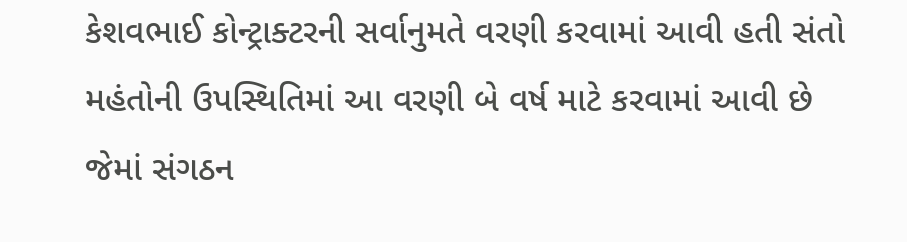કેશવભાઈ કોન્ટ્રાક્ટરની સર્વાનુમતે વરણી કરવામાં આવી હતી સંતો મહંતોની ઉપસ્થિતિમાં આ વરણી બે વર્ષ માટે કરવામાં આવી છે જેમાં સંગઠન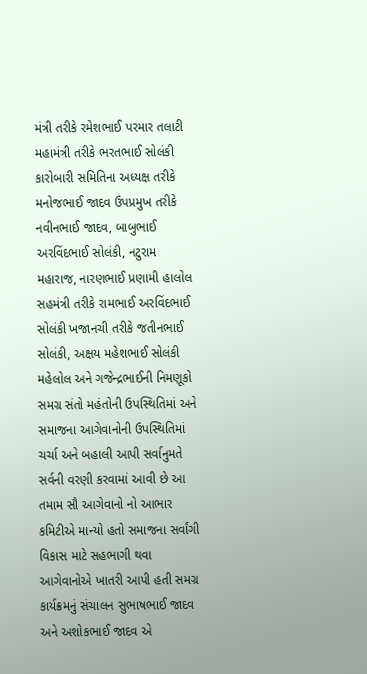મંત્રી તરીકે રમેશભાઈ પરમાર તલાટી મહામંત્રી તરીકે ભરતભાઈ સોલંકી કારોબારી સમિતિના અધ્યક્ષ તરીકે મનોજભાઈ જાદવ ઉપપ્રમુખ તરીકે નવીનભાઈ જાદવ, બાબુભાઈ અરવિંદભાઈ સોલંકી, નટુરામ મહારાજ, નારણભાઈ પ્રણામી હાલોલ સહમંત્રી તરીકે રામભાઈ અરવિંદભાઈ સોલંકી ખજાનચી તરીકે જતીનભાઈ સોલંકી, અક્ષય મહેશભાઈ સોલંકી મહેલોલ અને ગજેન્દ્રભાઈની નિમણૂકો સમગ્ર સંતો મહંતોની ઉપસ્થિતિમાં અને સમાજના આગેવાનોની ઉપસ્થિતિમાં ચર્ચા અને બહાલી આપી સર્વાનુમતે સર્વની વરણી કરવામાં આવી છે આ તમામ સૌ આગેવાનો નો આભાર કમિટીએ માન્યો હતો સમાજના સર્વાંગી વિકાસ માટે સહભાગી થવા આગેવાનોએ ખાતરી આપી હતી સમગ્ર કાર્યક્રમનું સંચાલન સુભાષભાઈ જાદવ અને અશોકભાઈ જાદવ એ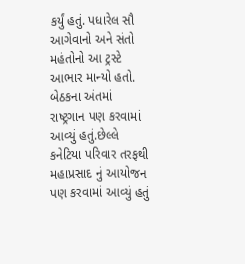કર્યું હતું. પધારેલ સૌ આગેવાનો અને સંતો મહંતોનો આ ટ્રસ્ટે આભાર માન્યો હતો. બેઠકના અંતમાં  રાષ્ટ્રગાન પણ કરવામાં આવ્યું હતું.છેલ્લે કનેટિયા પરિવાર તરફથી મહાપ્રસાદ નું આયોજન પણ કરવામાં આવ્યું હતું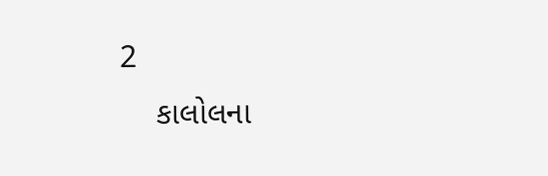2
    કાલોલના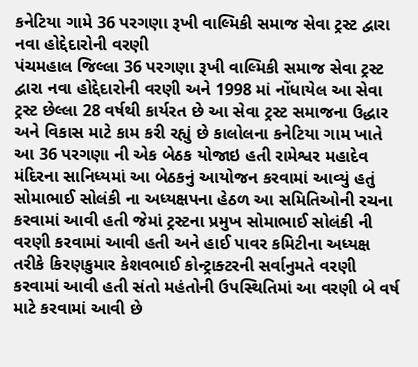કનેટિયા ગામે 36 પરગણા રૂખી વાલ્મિકી સમાજ સેવા ટ્રસ્ટ દ્વારા નવા હોદ્દેદારોની વરણી
પંચમહાલ જિલ્લા 36 પરગણા રૂખી વાલ્મિકી સમાજ સેવા ટ્રસ્ટ દ્વારા નવા હોદ્દેદારોની વરણી અને 1998 માં નોંધાયેલ આ સેવા ટ્રસ્ટ છેલ્લા 28 વર્ષથી કાર્યરત છે આ સેવા ટ્રસ્ટ સમાજના ઉદ્ધાર અને વિકાસ માટે કામ કરી રહ્યું છે કાલોલના કનેટિયા ગામ ખાતે આ 36 પરગણા ની એક બેઠક યોજાઇ હતી રામેશ્વર મહાદેવ મંદિરના સાનિધ્યમાં આ બેઠકનું આયોજન કરવામાં આવ્યું હતું સોમાભાઈ સોલંકી ના અધ્યક્ષપના હેઠળ આ સમિતિઓની રચના કરવામાં આવી હતી જેમાં ટ્રસ્ટના પ્રમુખ સોમાભાઈ સોલંકી ની વરણી કરવામાં આવી હતી અને હાઈ પાવર કમિટીના અધ્યક્ષ તરીકે કિરણકુમાર કેશવભાઈ કોન્ટ્રાક્ટરની સર્વાનુમતે વરણી કરવામાં આવી હતી સંતો મહંતોની ઉપસ્થિતિમાં આ વરણી બે વર્ષ માટે કરવામાં આવી છે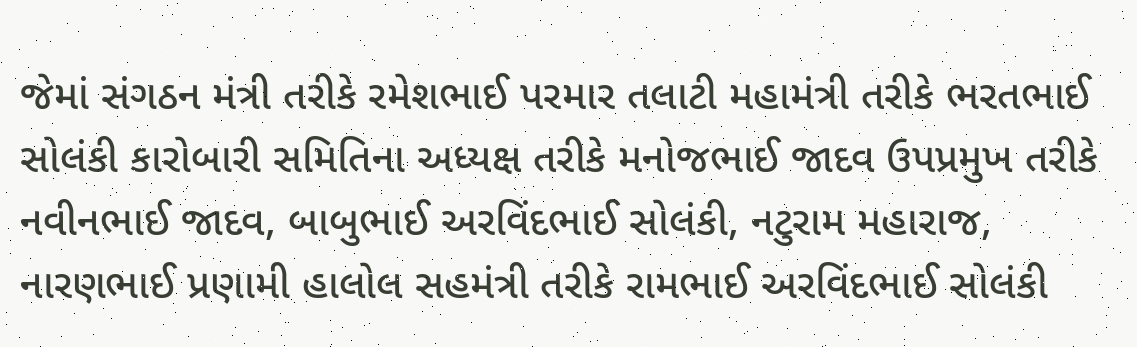જેમાં સંગઠન મંત્રી તરીકે રમેશભાઈ પરમાર તલાટી મહામંત્રી તરીકે ભરતભાઈ સોલંકી કારોબારી સમિતિના અધ્યક્ષ તરીકે મનોજભાઈ જાદવ ઉપપ્રમુખ તરીકે નવીનભાઈ જાદવ, બાબુભાઈ અરવિંદભાઈ સોલંકી, નટુરામ મહારાજ, નારણભાઈ પ્રણામી હાલોલ સહમંત્રી તરીકે રામભાઈ અરવિંદભાઈ સોલંકી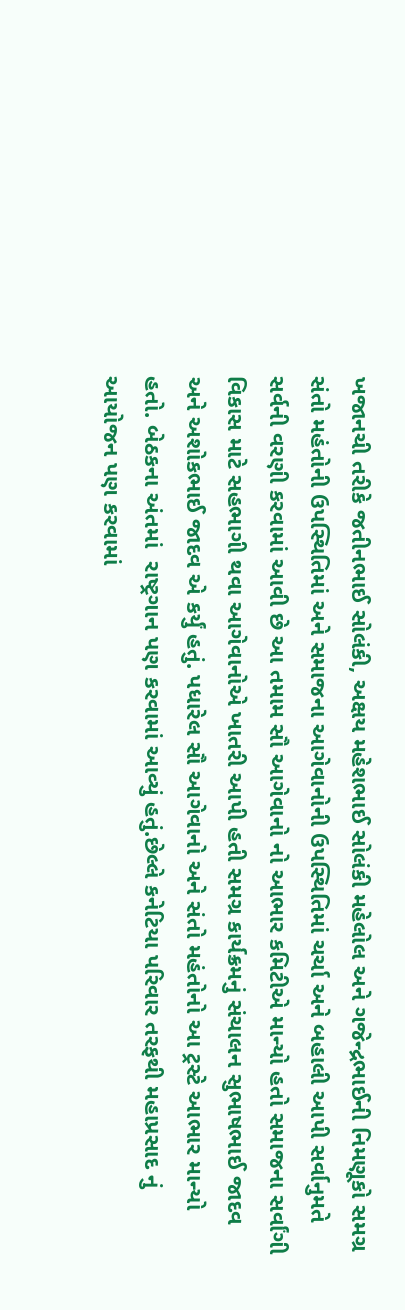ખજાનચી તરીકે જતીનભાઈ સોલંકી, અક્ષય મહેશભાઈ સોલંકી મહેલોલ અને ગજેન્દ્રભાઈની નિમણૂકો સમગ્ર સંતો મહંતોની ઉપસ્થિતિમાં અને સમાજના આગેવાનોની ઉપસ્થિતિમાં ચર્ચા અને બહાલી આપી સર્વાનુમતે સર્વની વરણી કરવામાં આવી છે આ તમામ સૌ આગેવાનો નો આભાર કમિટીએ માન્યો હતો સમાજના સર્વાંગી વિકાસ માટે સહભાગી થવા આગેવાનોએ ખાતરી આપી હતી સમગ્ર કાર્યક્રમનું સંચાલન સુભાષભાઈ જાદવ અને અશોકભાઈ જાદવ એ કર્યું હતું. પધારેલ સૌ આગેવાનો અને સંતો મહંતોનો આ ટ્રસ્ટે આભાર માન્યો હતો. બેઠકના અંતમાં  રાષ્ટ્રગાન પણ કરવામાં આવ્યું હતું.છેલ્લે કનેટિયા પરિવાર તરફથી મહાપ્રસાદ નું આયોજન પણ કરવામાં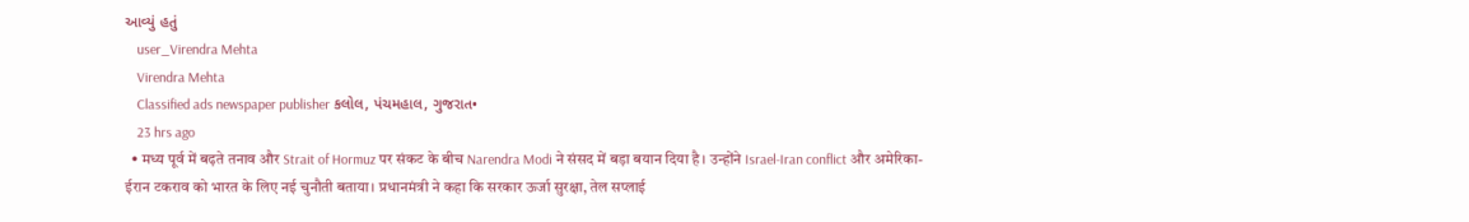આવ્યું હતું
    user_Virendra Mehta
    Virendra Mehta
    Classified ads newspaper publisher કલોલ, પંચમહાલ, ગુજરાત•
    23 hrs ago
  • मध्य पूर्व में बढ़ते तनाव और Strait of Hormuz पर संकट के बीच Narendra Modi ने संसद में बड़ा बयान दिया है। उन्होंने Israel-Iran conflict और अमेरिका-ईरान टकराव को भारत के लिए नई चुनौती बताया। प्रधानमंत्री ने कहा कि सरकार ऊर्जा सुरक्षा, तेल सप्लाई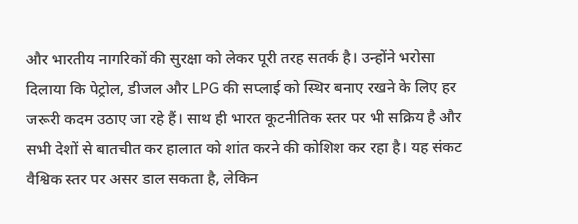और भारतीय नागरिकों की सुरक्षा को लेकर पूरी तरह सतर्क है। उन्होंने भरोसा दिलाया कि पेट्रोल, डीजल और LPG की सप्लाई को स्थिर बनाए रखने के लिए हर जरूरी कदम उठाए जा रहे हैं। साथ ही भारत कूटनीतिक स्तर पर भी सक्रिय है और सभी देशों से बातचीत कर हालात को शांत करने की कोशिश कर रहा है। यह संकट वैश्विक स्तर पर असर डाल सकता है, लेकिन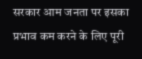सरकार आम जनता पर इसका प्रभाव कम करने के लिए पूरी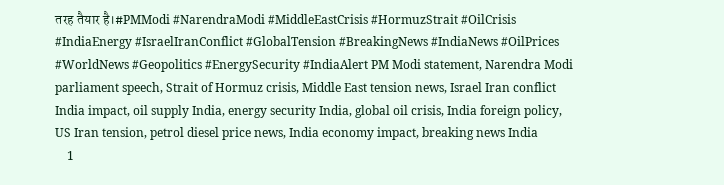तरह तैयार है।#PMModi #NarendraModi #MiddleEastCrisis #HormuzStrait #OilCrisis #IndiaEnergy #IsraelIranConflict #GlobalTension #BreakingNews #IndiaNews #OilPrices #WorldNews #Geopolitics #EnergySecurity #IndiaAlert PM Modi statement, Narendra Modi parliament speech, Strait of Hormuz crisis, Middle East tension news, Israel Iran conflict India impact, oil supply India, energy security India, global oil crisis, India foreign policy, US Iran tension, petrol diesel price news, India economy impact, breaking news India
    1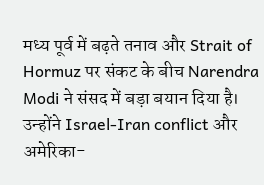मध्य पूर्व में बढ़ते तनाव और Strait of Hormuz पर संकट के बीच Narendra Modi ने संसद में बड़ा बयान दिया है। उन्होंने Israel-Iran conflict और अमेरिका-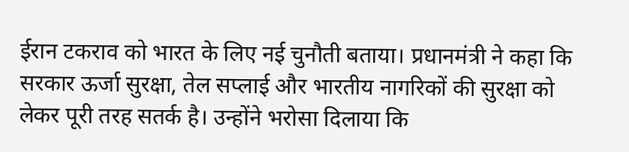ईरान टकराव को भारत के लिए नई चुनौती बताया। प्रधानमंत्री ने कहा कि सरकार ऊर्जा सुरक्षा, तेल सप्लाई और भारतीय नागरिकों की सुरक्षा को लेकर पूरी तरह सतर्क है। उन्होंने भरोसा दिलाया कि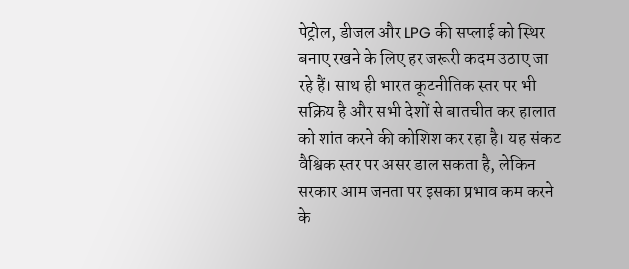पेट्रोल, डीजल और LPG की सप्लाई को स्थिर बनाए रखने के लिए हर जरूरी कदम उठाए जा रहे हैं। साथ ही भारत कूटनीतिक स्तर पर भी सक्रिय है और सभी देशों से बातचीत कर हालात को शांत करने की कोशिश कर रहा है। यह संकट वैश्विक स्तर पर असर डाल सकता है, लेकिन सरकार आम जनता पर इसका प्रभाव कम करने के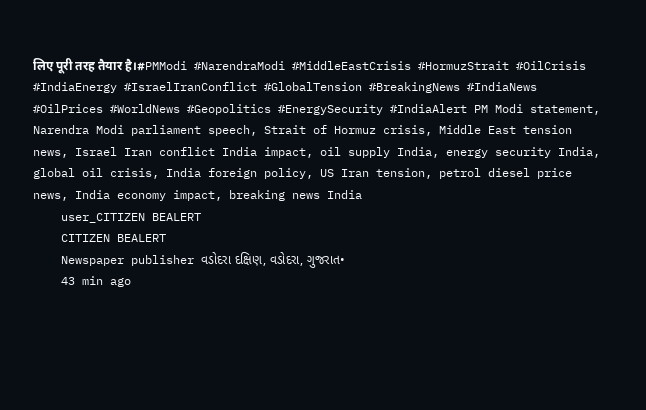लिए पूरी तरह तैयार है।#PMModi #NarendraModi #MiddleEastCrisis #HormuzStrait #OilCrisis #IndiaEnergy #IsraelIranConflict #GlobalTension #BreakingNews #IndiaNews #OilPrices #WorldNews #Geopolitics #EnergySecurity #IndiaAlert PM Modi statement, Narendra Modi parliament speech, Strait of Hormuz crisis, Middle East tension news, Israel Iran conflict India impact, oil supply India, energy security India, global oil crisis, India foreign policy, US Iran tension, petrol diesel price news, India economy impact, breaking news India
    user_CITIZEN BEALERT
    CITIZEN BEALERT
    Newspaper publisher વડોદરા દક્ષિણ, વડોદરા, ગુજરાત•
    43 min ago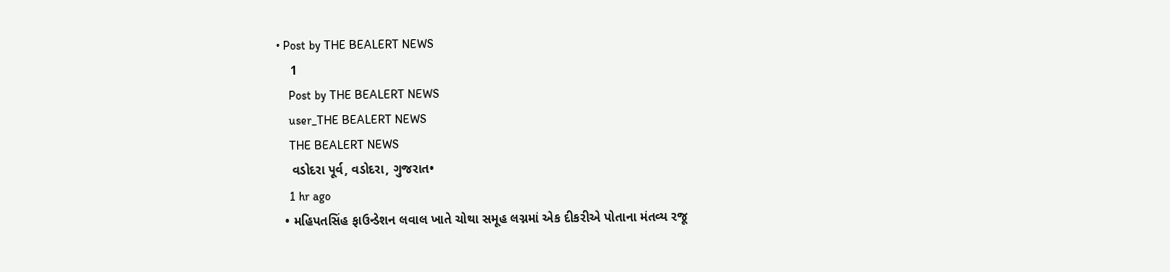• Post by THE BEALERT NEWS
    1
    Post by THE BEALERT NEWS
    user_THE BEALERT NEWS
    THE BEALERT NEWS
    વડોદરા પૂર્વ, વડોદરા, ગુજરાત•
    1 hr ago
  • મહિપતસિંહ ફાઉન્ડેશન લવાલ ખાતે ચોથા સમૂહ લગ્નમાં એક દીકરીએ પોતાના મંતવ્ય રજૂ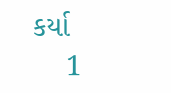કર્યા
    1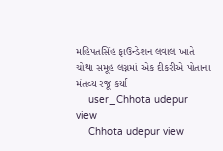મહિપતસિંહ ફાઉન્ડેશન લવાલ ખાતે ચોથા સમૂહ લગ્નમાં એક દીકરીએ પોતાના મંતવ્ય રજૂ કર્યા
    user_Chhota udepur view
    Chhota udepur view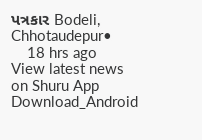પત્રકાર Bodeli, Chhotaudepur•
    18 hrs ago
View latest news on Shuru App
Download_Android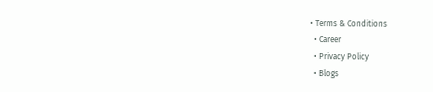• Terms & Conditions
  • Career
  • Privacy Policy
  • Blogs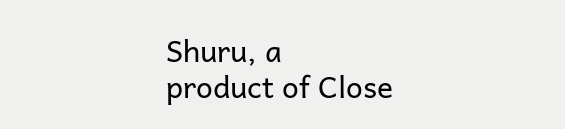Shuru, a product of Close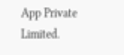App Private Limited.